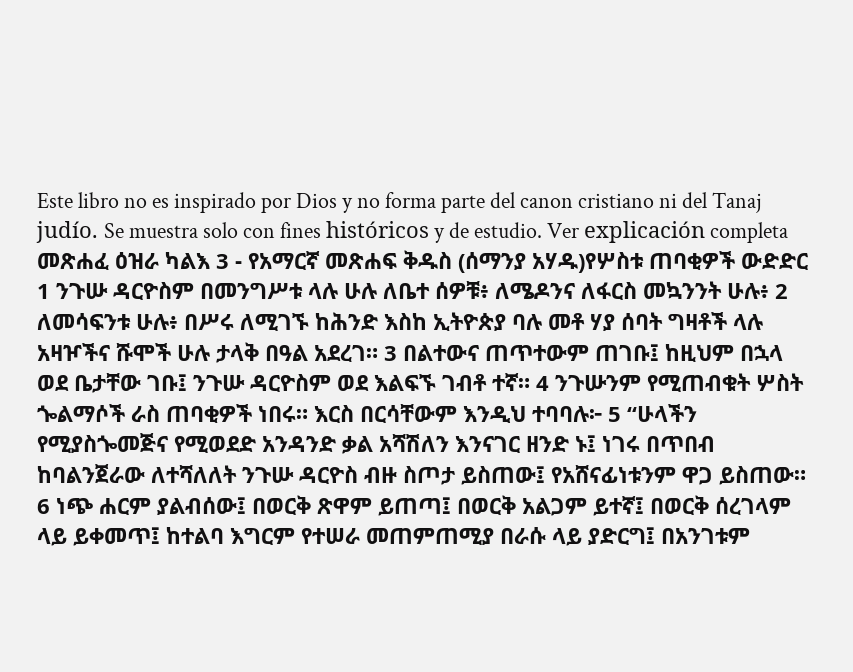Este libro no es inspirado por Dios y no forma parte del canon cristiano ni del Tanaj judío. Se muestra solo con fines históricos y de estudio. Ver explicación completa መጽሐፈ ዕዝራ ካልእ 3 - የአማርኛ መጽሐፍ ቅዱስ (ሰማንያ አሃዱ)የሦስቱ ጠባቂዎች ውድድር 1 ንጉሡ ዳርዮስም በመንግሥቱ ላሉ ሁሉ ለቤተ ሰዎቹ፥ ለሜዶንና ለፋርስ መኳንንት ሁሉ፥ 2 ለመሳፍንቱ ሁሉ፥ በሥሩ ለሚገኙ ከሕንድ እስከ ኢትዮጵያ ባሉ መቶ ሃያ ሰባት ግዛቶች ላሉ አዛዦችና ሹሞች ሁሉ ታላቅ በዓል አደረገ። 3 በልተውና ጠጥተውም ጠገቡ፤ ከዚህም በኋላ ወደ ቤታቸው ገቡ፤ ንጉሡ ዳርዮስም ወደ እልፍኙ ገብቶ ተኛ። 4 ንጉሡንም የሚጠብቁት ሦስት ጐልማሶች ራስ ጠባቂዎች ነበሩ። እርስ በርሳቸውም እንዲህ ተባባሉ፦ 5 “ሁላችን የሚያስጐመጅና የሚወደድ አንዳንድ ቃል አሻሽለን እንናገር ዘንድ ኑ፤ ነገሩ በጥበብ ከባልንጀራው ለተሻለለት ንጉሡ ዳርዮስ ብዙ ስጦታ ይስጠው፤ የአሸናፊነቱንም ዋጋ ይስጠው። 6 ነጭ ሐርም ያልብሰው፤ በወርቅ ጽዋም ይጠጣ፤ በወርቅ አልጋም ይተኛ፤ በወርቅ ሰረገላም ላይ ይቀመጥ፤ ከተልባ እግርም የተሠራ መጠምጠሚያ በራሱ ላይ ያድርግ፤ በአንገቱም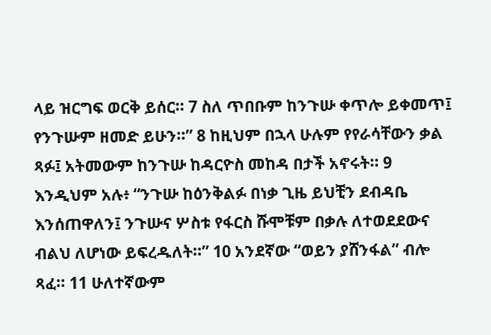ላይ ዝርግፍ ወርቅ ይሰር። 7 ስለ ጥበቡም ከንጉሡ ቀጥሎ ይቀመጥ፤ የንጉሡም ዘመድ ይሁን።” 8 ከዚህም በኋላ ሁሉም የየራሳቸውን ቃል ጻፉ፤ አትመውም ከንጉሡ ከዳርዮስ መከዳ በታች አኖሩት። 9 እንዲህም አሉ፥ “ንጉሡ ከዕንቅልፉ በነቃ ጊዜ ይህቺን ደብዳቤ እንሰጠዋለን፤ ንጉሡና ሦስቱ የፋርስ ሹሞቹም በቃሉ ለተወደደውና ብልህ ለሆነው ይፍረዱለት።” 10 አንደኛው “ወይን ያሸንፋል” ብሎ ጻፈ። 11 ሁለተኛውም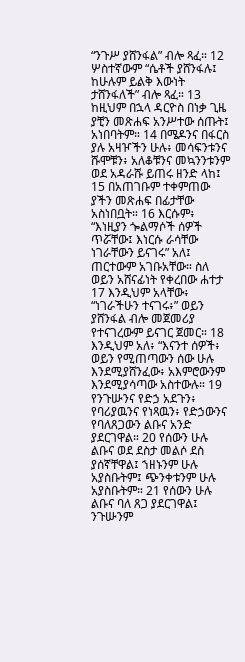“ንጉሥ ያሸንፋል” ብሎ ጻፈ። 12 ሦስተኛውም “ሴቶች ያሸንፋሉ፤ ከሁሉም ይልቅ እውነት ታሸንፋለች” ብሎ ጻፈ። 13 ከዚህም በኋላ ዳርዮስ በነቃ ጊዜ ያቺን መጽሐፍ አንሥተው ሰጡት፤ አነበባትም። 14 በሜዶንና በፋርስ ያሉ አዛዦችን ሁሉ፥ መሳፍንቱንና ሹሞቹን፥ አለቆቹንና መኳንንቱንም ወደ አዳራሹ ይጠሩ ዘንድ ላከ፤ 15 በአጠገቡም ተቀምጠው ያችን መጽሐፍ በፊታቸው አስነበቧት። 16 እርሱም፥ “እነዚያን ጐልማሶች ሰዎች ጥሯቸው፤ እነርሱ ራሳቸው ነገራቸውን ይናገሩ” አለ፤ ጠርተውም አገቡአቸው። ስለ ወይን አሸናፊነት የቀረበው ሐተታ 17 እንዲህም አላቸው፥ “ነገራችሁን ተናገሩ፥” ወይን ያሸንፋል ብሎ መጀመሪያ የተናገረውም ይናገር ጀመር። 18 እንዲህም አለ፥ “እናንተ ሰዎች፥ ወይን የሚጠጣውን ሰው ሁሉ እንደሚያሸንፈው፥ አእምሮውንም እንደሚያሳጣው አስተውሉ። 19 የንጉሡንና የድኃ አደጉን፥ የባሪያዉንና የነጻዉን፥ የድኃውንና የባለጸጋውን ልቡና አንድ ያደርገዋል። 20 የሰውን ሁሉ ልቡና ወደ ደስታ መልሶ ደስ ያሰኛቸዋል፤ ኀዘኑንም ሁሉ አያስቡትም፤ ጭንቀቱንም ሁሉ አያስቡትም። 21 የሰውን ሁሉ ልቡና ባለ ጸጋ ያደርገዋል፤ ንጉሡንም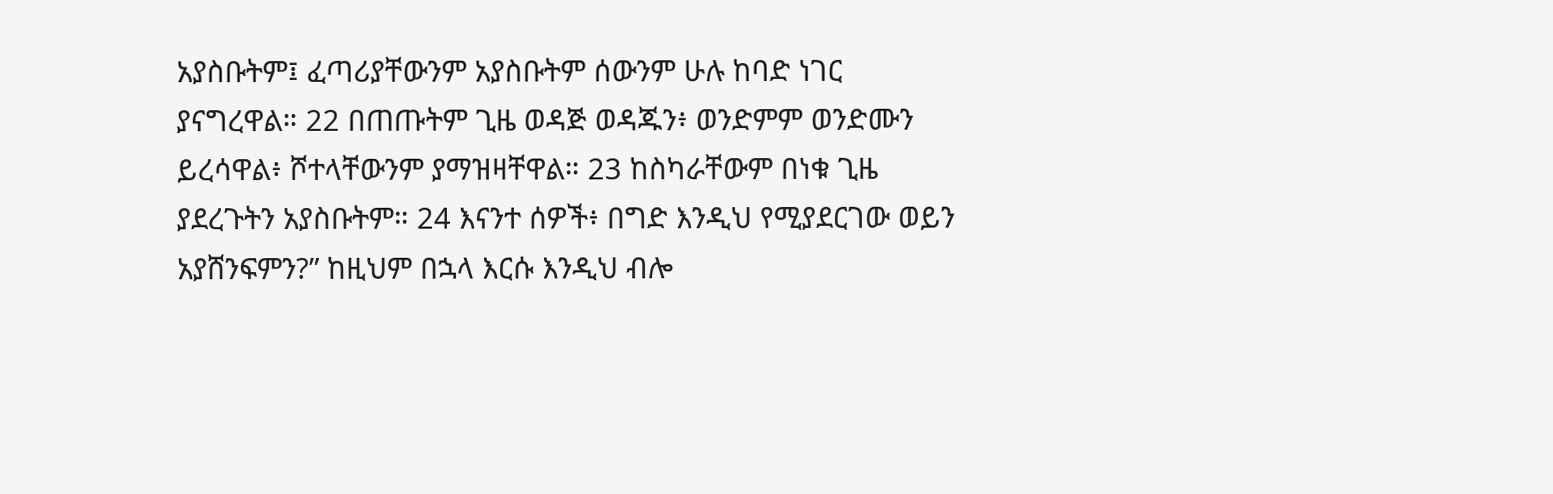አያስቡትም፤ ፈጣሪያቸውንም አያስቡትም ሰውንም ሁሉ ከባድ ነገር ያናግረዋል። 22 በጠጡትም ጊዜ ወዳጅ ወዳጁን፥ ወንድምም ወንድሙን ይረሳዋል፥ ሾተላቸውንም ያማዝዛቸዋል። 23 ከስካራቸውም በነቁ ጊዜ ያደረጉትን አያስቡትም። 24 እናንተ ሰዎች፥ በግድ እንዲህ የሚያደርገው ወይን አያሸንፍምን?” ከዚህም በኋላ እርሱ እንዲህ ብሎ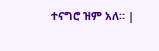ተናግሮ ዝም አለ። |